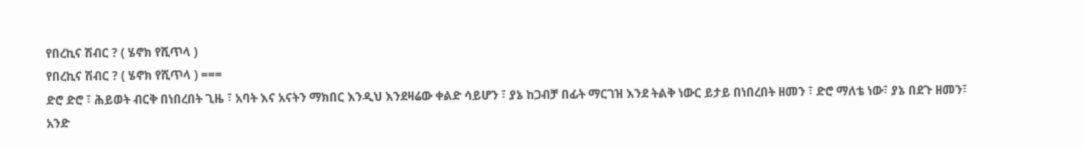የበረኪና ሽብር ? ( ሄኖክ የሺጥላ )
የበረኪና ሽብር ? ( ሄኖክ የሺጥላ ) ===
ድሮ ድሮ ፣ ሕይወት ብርቅ በነበረበት ጊዜ ፣ አባት እና አናትን ማክበር እንዲህ እንደዛሬው ቀልድ ሳይሆን ፣ ያኔ ከጋብቻ በፊት ማርገዝ እንደ ትልቅ ነውር ይታይ በነበረበት ዘመን ፣ ድሮ ማለቴ ነው፣ ያኔ በደጉ ዘመን፣ አንድ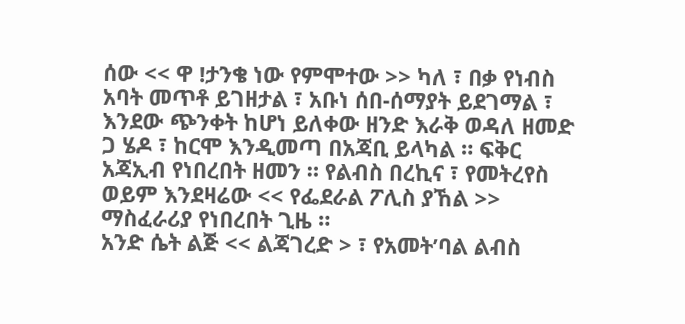ሰው << ዋ !ታንቄ ነው የምሞተው >> ካለ ፣ በቃ የነብስ አባት መጥቶ ይገዘታል ፣ አቡነ ሰበ-ሰማያት ይደገማል ፣ እንደው ጭንቀት ከሆነ ይለቀው ዘንድ እራቅ ወዳለ ዘመድ ጋ ሄዶ ፣ ከርሞ እንዲመጣ በአጃቢ ይላካል ። ፍቅር አጃኢብ የነበረበት ዘመን ። የልብስ በረኪና ፣ የመትረየስ ወይም እንደዛሬው << የፌደራል ፖሊስ ያኸል >> ማስፈራሪያ የነበረበት ጊዜ ።
አንድ ሴት ልጅ << ልጃገረድ > ፣ የአመት’ባል ልብስ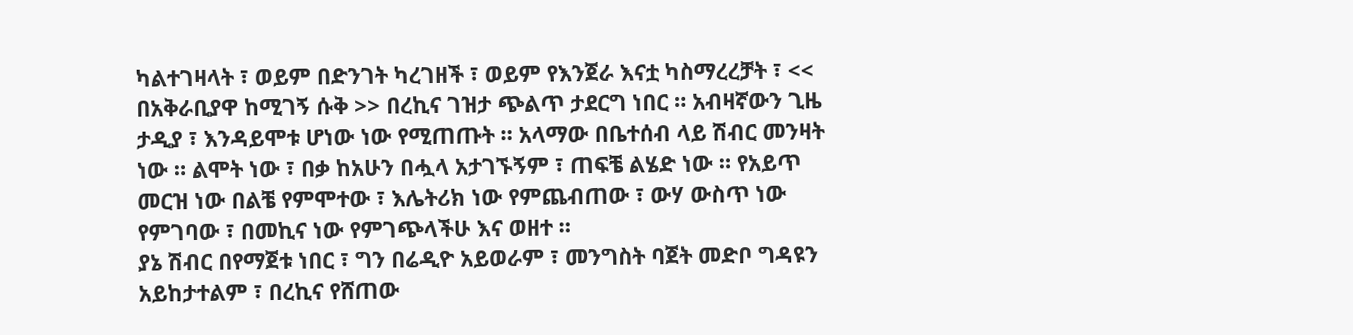ካልተገዛላት ፣ ወይም በድንገት ካረገዘች ፣ ወይም የእንጀራ እናቷ ካስማረረቻት ፣ << በአቅራቢያዋ ከሚገኝ ሱቅ >> በረኪና ገዝታ ጭልጥ ታደርግ ነበር ። አብዛኛውን ጊዜ ታዲያ ፣ እንዳይሞቱ ሆነው ነው የሚጠጡት ። አላማው በቤተሰብ ላይ ሽብር መንዛት ነው ። ልሞት ነው ፣ በቃ ከአሁን በሗላ አታገኙኝም ፣ ጠፍቼ ልሄድ ነው ። የአይጥ መርዝ ነው በልቼ የምሞተው ፣ እሌትሪክ ነው የምጨብጠው ፣ ውሃ ውስጥ ነው የምገባው ፣ በመኪና ነው የምገጭላችሁ እና ወዘተ ።
ያኔ ሽብር በየማጀቱ ነበር ፣ ግን በሬዲዮ አይወራም ፣ መንግስት ባጀት መድቦ ግዳዩን አይከታተልም ፣ በረኪና የሸጠው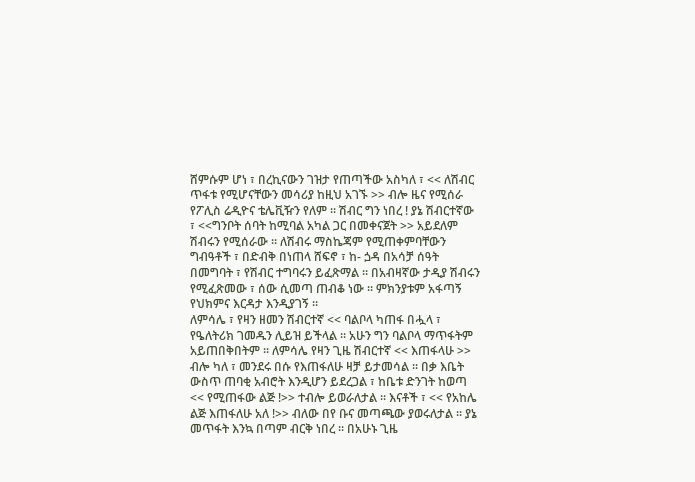ሸምሱም ሆነ ፣ በረኪናውን ገዝታ የጠጣችው አስካለ ፣ << ለሽብር ጥፋቱ የሚሆናቸውን መሳሪያ ከዚህ አገኙ >> ብሎ ዜና የሚሰራ የፖሊስ ሬዲዮና ቴሌቪዥን የለም ። ሽብር ግን ነበረ ! ያኔ ሽብርተኛው ፣ <<ግንቦት ሰባት ከሚባል አካል ጋር በመቀናጀት >> አይደለም ሽብሩን የሚሰራው ። ለሽብሩ ማስኬጃም የሚጠቀምባቸውን ግብዓቶች ፣ በድብቅ በነጠላ ሸፍኖ ፣ ከ- ጏዳ በአሳቻ ሰዓት በመግባት ፣ የሽብር ተግባሩን ይፈጽማል ። በአብዛኛው ታዲያ ሽብሩን የሚፈጽመው ፣ ሰው ሲመጣ ጠብቆ ነው ። ምክንያቱም አፋጣኝ የህክምና እርዳታ እንዲያገኝ ።
ለምሳሌ ፣ የዛን ዘመን ሽብርተኛ << ባልቦላ ካጠፋ በሗላ ፣ የዔለትሪክ ገመዱን ሊይዝ ይችላል ። አሁን ግን ባልቦላ ማጥፋትም አይጠበቅበትም ። ለምሳሌ የዛን ጊዜ ሽብርተኛ << እጠፋላሁ >> ብሎ ካለ ፣ መንደሩ በሱ የእጠፋለሁ ዛቻ ይታመሳል ። በቃ እቤት ውስጥ ጠባቂ አብሮት እንዲሆን ይደረጋል ፣ ከቤቱ ድንገት ከወጣ << የሚጠፋው ልጅ !>> ተብሎ ይወራለታል ። እናቶች ፣ << የአከሌ ልጅ እጠፋለሁ አለ !>> ብለው በየ ቡና መጣጫው ያወሩለታል ። ያኔ መጥፋት እንኳ በጣም ብርቅ ነበረ ። በአሁኑ ጊዜ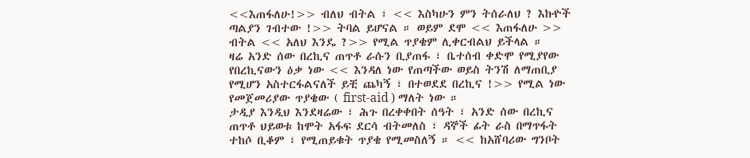<<እጠፋለሁ!>> ብለህ ብትል ፣ << እስካሁን ምን ትሰራለህ ? እኩዮች ጣልያን ገብተው !>> ትባል ይሆናል ። ወይም ደሞ << እጠፋለሁ >> ብትል << አለህ እንዴ ?>> የሚል ጥያቄም ሊቀርብልህ ይችላል ።
ዛሬ አንድ ሰው በረኪና ጠጥቶ ራሱን ቢያጠፋ ፣ ቤተሰብ ቀድሞ የሚያየው የበረኪናውን ዕቃ ነው << እንዳለ ነው የጠጣችው ወይስ ትንሽ ለማጠቢያ የሚሆን አስተርፋልናለች ይቺ ጨካኝ ፣ በተወደደ በረኪና !>> የሚል ነው የመጀመሪያው ጥያቄው ( first-aid ) ማለት ነው ።
ታዲያ እንዲህ እንደዛሬው ፣ ሕጉ በረቀቀበት ሰዓት ፣ አንድ ሰው በረኪና ጠጥቶ ህይወቱ ከሞት አፋፍ ደርሳ ብትመለስ ፣ ዳኞች ፊት ራስ በማጥፋት ተከሶ ቢቆም ፣ የሚጠይቁት ጥያቄ የሚመስለኝ ። << ከአሸባሪው ግንቦት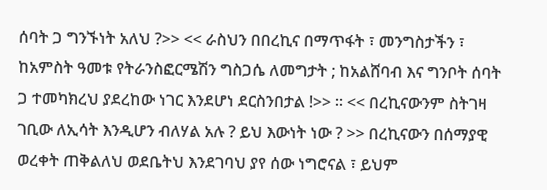ሰባት ጋ ግንኙነት አለህ ?>> << ራስህን በበረኪና በማጥፋት ፣ መንግስታችን ፣ ከአምስት ዓመቱ የትራንስፎርሜሽን ግስጋሴ ለመግታት ; ከአልሸባብ እና ግንቦት ሰባት ጋ ተመካክረህ ያደረከው ነገር እንደሆነ ደርስንበታል !>> ። << በረኪናውንም ስትገዛ ገቢው ለኢሳት እንዲሆን ብለሃል አሉ ? ይህ እውነት ነው ? >> በረኪናውን በሰማያዊ ወረቀት ጠቅልለህ ወደቤትህ እንደገባህ ያየ ሰው ነግሮናል ፣ ይህም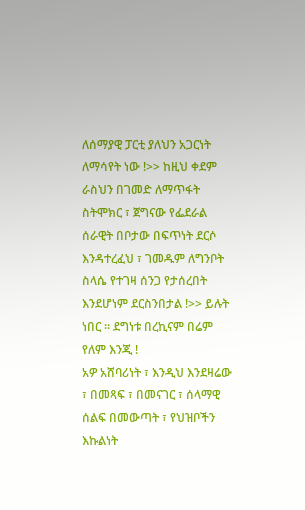ለሰማያዊ ፓርቲ ያለህን አጋርነት ለማሳየት ነው !>> ከዚህ ቀደም ራስህን በገመድ ለማጥፋት ስትሞክር ፣ ጀግናው የፌደራል ሰራዊት በቦታው በፍጥነት ደርሶ እንዳተረፈህ ፣ ገመዱም ለግንቦት ስላሴ የተገዛ ሰንጋ የታሰረበት እንደሆነም ደርስንበታል !>> ይሉት ነበር ። ደግነቱ በረኪናም በሬም የለም እንጂ !
አዎ አሸባሪነት ፣ እንዲህ እንደዛሬው ፣ በመጻፍ ፣ በመናገር ፣ ሰላማዊ ሰልፍ በመውጣት ፣ የህዝቦችን እኩልነት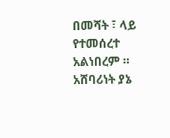በመሻት ፣ ላይ የተመሰረተ አልነበረም ። አሸባሪነት ያኔ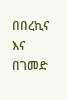በበረኪና እና በገመድ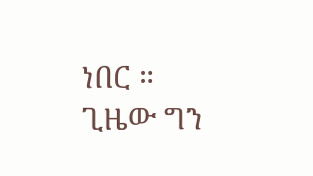ነበር ። ጊዜው ግን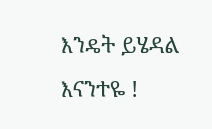እንዴት ይሄዳል እናንተዬ !